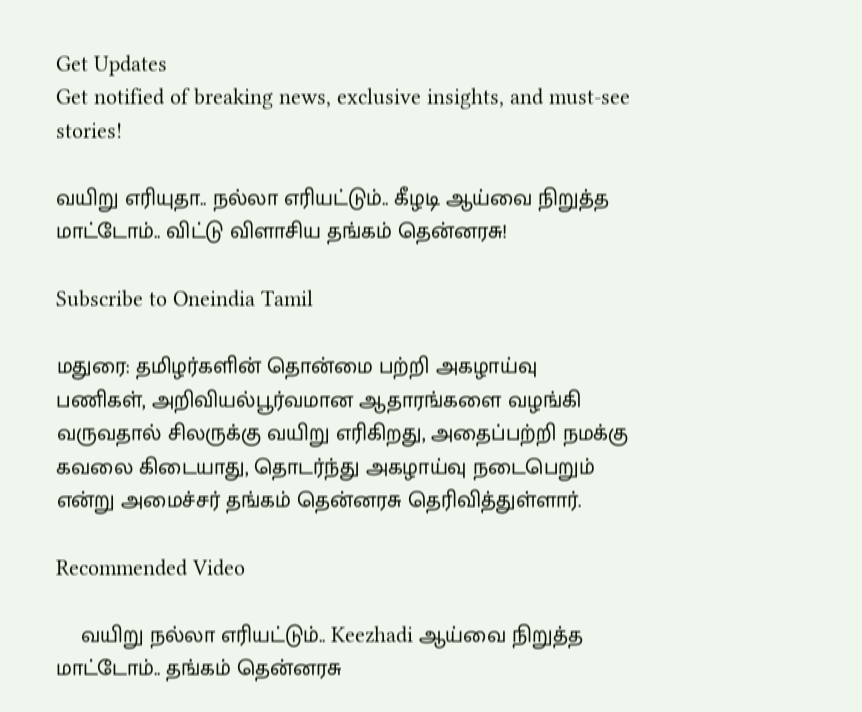Get Updates
Get notified of breaking news, exclusive insights, and must-see stories!

வயிறு எரியுதா.. நல்லா எரியட்டும்.. கீழடி ஆய்வை நிறுத்த மாட்டோம்.. விட்டு விளாசிய தங்கம் தென்னரசு!

Subscribe to Oneindia Tamil

மதுரை: தமிழர்களின் தொன்மை பற்றி அகழாய்வு பணிகள், அறிவியல்பூர்வமான ஆதாரங்களை வழங்கி வருவதால் சிலருக்கு வயிறு எரிகிறது, அதைப்பற்றி நமக்கு கவலை கிடையாது, தொடர்ந்து அகழாய்வு நடைபெறும் என்று அமைச்சர் தங்கம் தென்னரசு தெரிவித்துள்ளார்.

Recommended Video

    வயிறு நல்லா எரியட்டும்.. Keezhadi ஆய்வை நிறுத்த மாட்டோம்.. தங்கம் தென்னரசு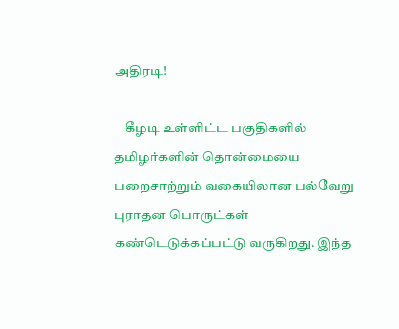அதிரடி!

    கீழடி உள்ளிட்ட பகுதிகளில் தமிழர்களின் தொன்மையை பறைசாற்றும் வகையிலான பல்வேறு புராதன பொருட்கள் கண்டெடுக்கப்பட்டு வருகிறது. இந்த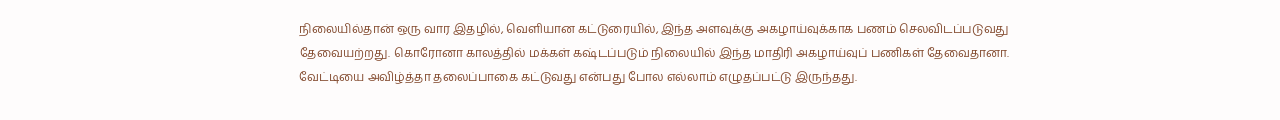நிலையில்தான் ஒரு வார இதழில், வெளியான கட்டுரையில், இந்த அளவுக்கு அகழாய்வுக்காக பணம் செலவிடப்படுவது தேவையற்றது. கொரோனா காலத்தில் மக்கள் கஷ்டப்படும் நிலையில் இந்த மாதிரி அகழாய்வுப் பணிகள் தேவைதானா. வேட்டியை அவிழ்த்தா தலைப்பாகை கட்டுவது என்பது போல எல்லாம் எழுதப்பட்டு இருந்தது.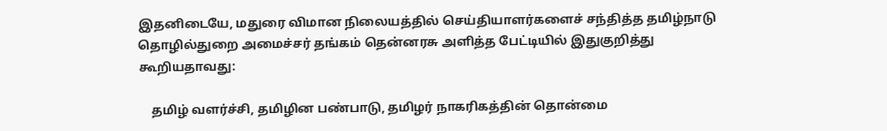இதனிடையே, மதுரை விமான நிலையத்தில் செய்தியாளர்களைச் சந்தித்த தமிழ்நாடு தொழில்துறை அமைச்சர் தங்கம் தென்னரசு அளித்த பேட்டியில் இதுகுறித்து கூறியதாவது:

    தமிழ் வளர்ச்சி, தமிழின பண்பாடு, தமிழர் நாகரிகத்தின் தொன்மை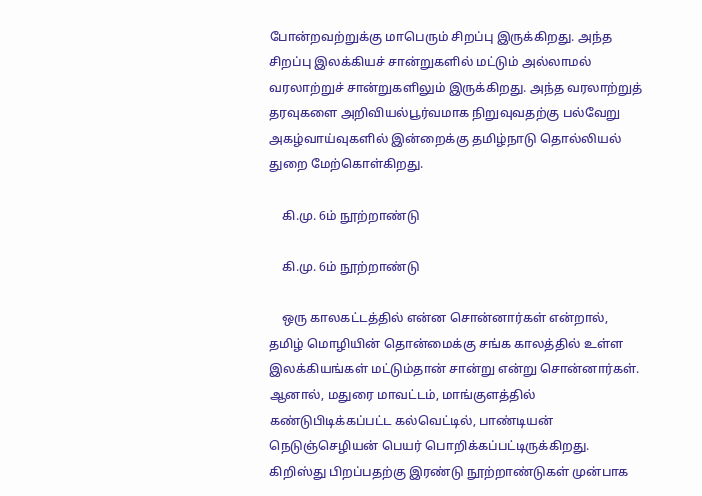போன்றவற்றுக்கு மாபெரும் சிறப்பு இருக்கிறது. அந்த சிறப்பு இலக்கியச் சான்றுகளில் மட்டும் அல்லாமல் வரலாற்றுச் சான்றுகளிலும் இருக்கிறது. அந்த வரலாற்றுத் தரவுகளை அறிவியல்பூர்வமாக நிறுவுவதற்கு பல்வேறு அகழ்வாய்வுகளில் இன்றைக்கு தமிழ்நாடு தொல்லியல் துறை மேற்கொள்கிறது.

    கி.மு. 6ம் நூற்றாண்டு

    கி.மு. 6ம் நூற்றாண்டு

    ஒரு காலகட்டத்தில் என்ன சொன்னார்கள் என்றால், தமிழ் மொழியின் தொன்மைக்கு சங்க காலத்தில் உள்ள இலக்கியங்கள் மட்டும்தான் சான்று என்று சொன்னார்கள். ஆனால், மதுரை மாவட்டம், மாங்குளத்தில் கண்டுபிடிக்கப்பட்ட கல்வெட்டில், பாண்டியன் நெடுஞ்செழியன் பெயர் பொறிக்கப்பட்டிருக்கிறது. கிறிஸ்து பிறப்பதற்கு இரண்டு நூற்றாண்டுகள் முன்பாக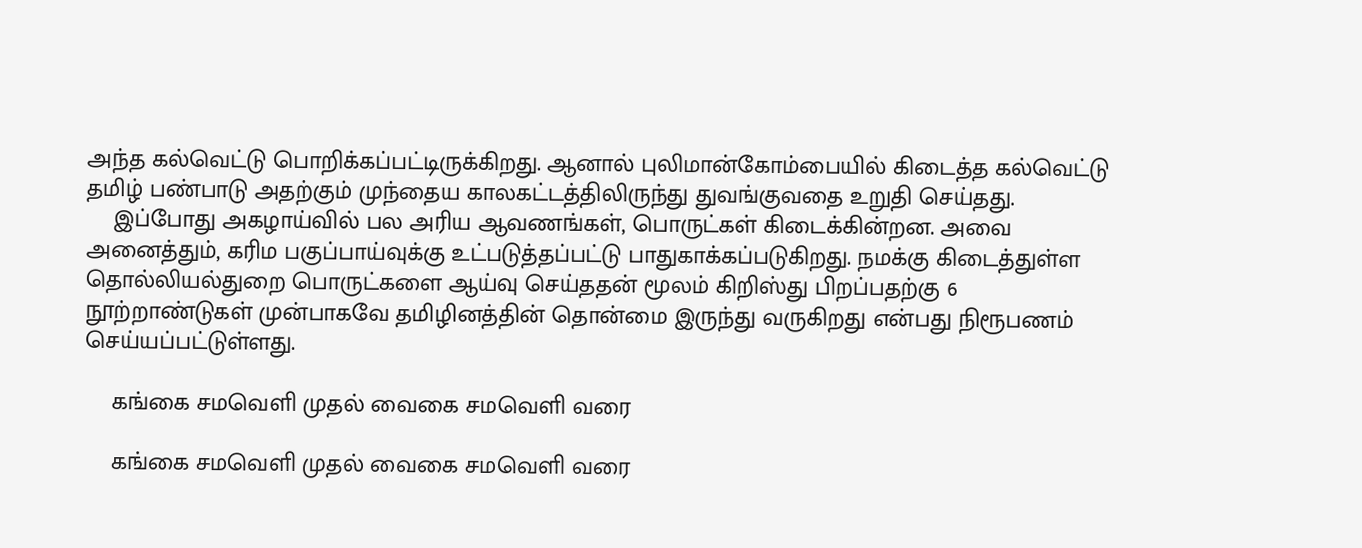அந்த கல்வெட்டு பொறிக்கப்பட்டிருக்கிறது. ஆனால் புலிமான்கோம்பையில் கிடைத்த கல்வெட்டு தமிழ் பண்பாடு அதற்கும் முந்தைய காலகட்டத்திலிருந்து துவங்குவதை உறுதி செய்தது.
    இப்போது அகழாய்வில் பல அரிய ஆவணங்கள், பொருட்கள் கிடைக்கின்றன. அவை அனைத்தும், கரிம பகுப்பாய்வுக்கு உட்படுத்தப்பட்டு பாதுகாக்கப்படுகிறது. நமக்கு கிடைத்துள்ள தொல்லியல்துறை பொருட்களை ஆய்வு செய்ததன் மூலம் கிறிஸ்து பிறப்பதற்கு 6 நூற்றாண்டுகள் முன்பாகவே தமிழினத்தின் தொன்மை இருந்து வருகிறது என்பது நிரூபணம் செய்யப்பட்டுள்ளது.

    கங்கை சமவெளி முதல் வைகை சமவெளி வரை

    கங்கை சமவெளி முதல் வைகை சமவெளி வரை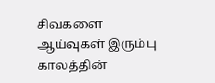சிவகளை ஆய்வுகள் இரும்பு காலத்தின்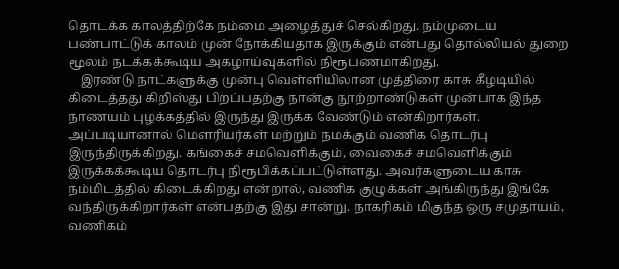தொடக்க காலத்திற்கே நம்மை அழைத்துச் செல்கிறது. நம்முடைய பண்பாட்டுக் காலம் முன் நோக்கியதாக இருக்கும் என்பது தொல்லியல் துறை மூலம் நடக்கக்கூடிய அகழாய்வுகளில் நிரூபணமாகிறது.
    இரண்டு நாட்களுக்கு முன்பு வெள்ளியிலான முத்திரை காசு கீழடியில் கிடைத்தது கிறிஸ்து பிறப்பதற்கு நான்கு நூற்றாண்டுகள் முன்பாக இந்த நாணயம் புழக்கத்தில் இருந்து இருக்க வேண்டும் என்கிறார்கள். அப்படியானால் மௌரியர்கள் மற்றும் நமக்கும் வணிக தொடர்பு இருந்திருக்கிறது. கங்கைச் சமவெளிக்கும், வைகைச் சமவெளிக்கும் இருக்கக்கூடிய தொடர்பு நிரூபிக்கப்பட்டுள்ளது. அவர்களுடைய காசு நம்மிடத்தில் கிடைக்கிறது என்றால், வணிக குழுக்கள் அங்கிருந்து இங்கே வந்திருக்கிறார்கள் என்பதற்கு இது சான்று. நாகரிகம் மிகுந்த ஒரு சமுதாயம், வணிகம்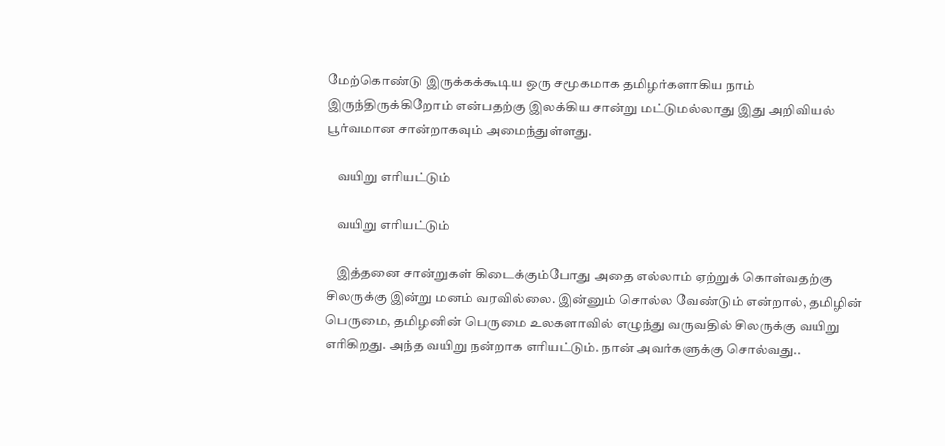மேற்கொண்டு இருக்கக்கூடிய ஒரு சமூகமாக தமிழர்களாகிய நாம் இருந்திருக்கிறோம் என்பதற்கு இலக்கிய சான்று மட்டுமல்லாது இது அறிவியல் பூர்வமான சான்றாகவும் அமைந்துள்ளது.

    வயிறு எரியட்டும்

    வயிறு எரியட்டும்

    இத்தனை சான்றுகள் கிடைக்கும்போது அதை எல்லாம் ஏற்றுக் கொள்வதற்கு சிலருக்கு இன்று மனம் வரவில்லை. இன்னும் சொல்ல வேண்டும் என்றால், தமிழின் பெருமை, தமிழனின் பெருமை உலகளாவில் எழுந்து வருவதில் சிலருக்கு வயிறு எரிகிறது. அந்த வயிறு நன்றாக எரியட்டும். நான் அவர்களுக்கு சொல்வது..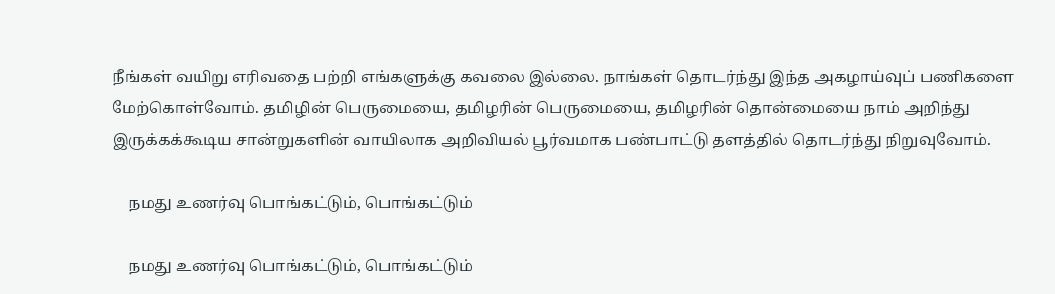நீங்கள் வயிறு எரிவதை பற்றி எங்களுக்கு கவலை இல்லை. நாங்கள் தொடர்ந்து இந்த அகழாய்வுப் பணிகளை மேற்கொள்வோம். தமிழின் பெருமையை, தமிழரின் பெருமையை, தமிழரின் தொன்மையை நாம் அறிந்து இருக்கக்கூடிய சான்றுகளின் வாயிலாக அறிவியல் பூர்வமாக பண்பாட்டு தளத்தில் தொடர்ந்து நிறுவுவோம்.

    நமது உணர்வு பொங்கட்டும், பொங்கட்டும்

    நமது உணர்வு பொங்கட்டும், பொங்கட்டும்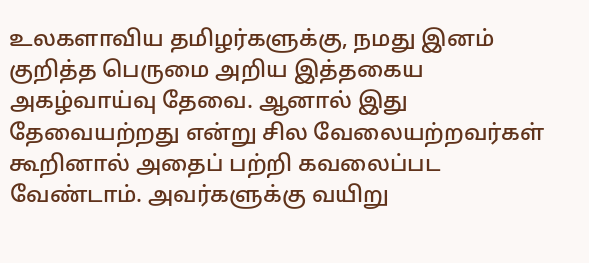உலகளாவிய தமிழர்களுக்கு, நமது இனம் குறித்த பெருமை அறிய இத்தகைய அகழ்வாய்வு தேவை. ஆனால் இது தேவையற்றது என்று சில வேலையற்றவர்கள் கூறினால் அதைப் பற்றி கவலைப்பட வேண்டாம். அவர்களுக்கு வயிறு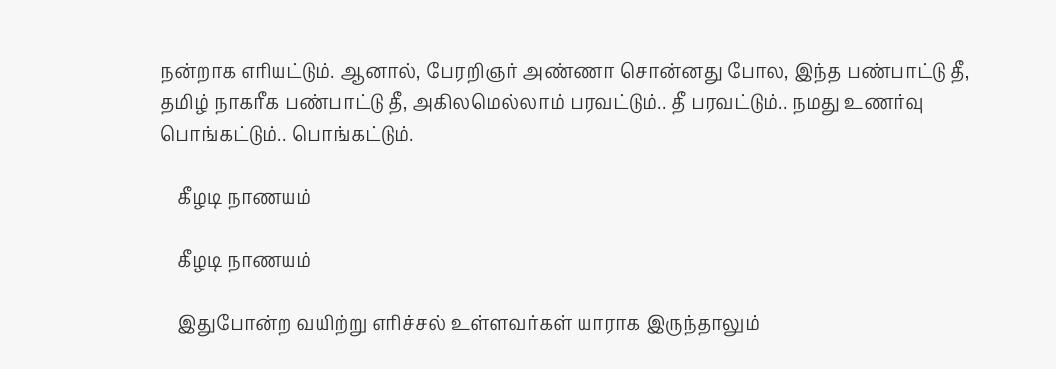நன்றாக எரியட்டும். ஆனால், பேரறிஞர் அண்ணா சொன்னது போல, இந்த பண்பாட்டு தீ, தமிழ் நாகரீக பண்பாட்டு தீ, அகிலமெல்லாம் பரவட்டும்.. தீ பரவட்டும்.. நமது உணர்வு பொங்கட்டும்.. பொங்கட்டும்.

    கீழடி நாணயம்

    கீழடி நாணயம்

    இதுபோன்ற வயிற்று எரிச்சல் உள்ளவர்கள் யாராக இருந்தாலும்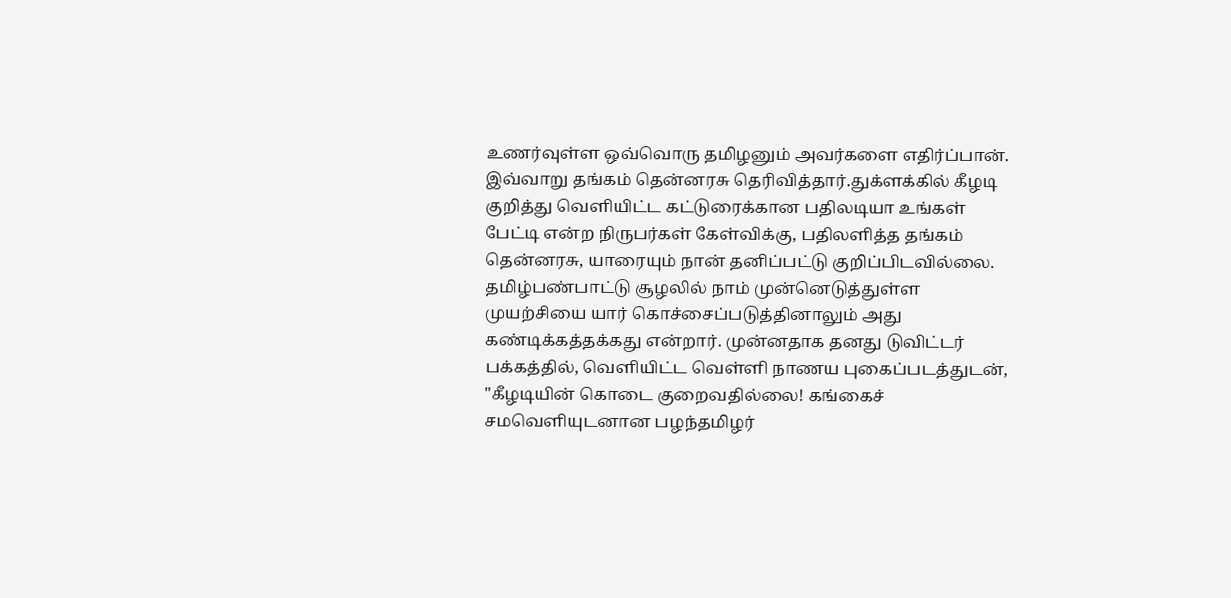உணர்வுள்ள ஒவ்வொரு தமிழனும் அவர்களை எதிர்ப்பான். இவ்வாறு தங்கம் தென்னரசு தெரிவித்தார்.துக்ளக்கில் கீழடி குறித்து வெளியிட்ட கட்டுரைக்கான பதிலடியா உங்கள் பேட்டி என்ற நிருபர்கள் கேள்விக்கு, பதிலளித்த தங்கம் தென்னரசு, யாரையும் நான் தனிப்பட்டு குறிப்பிடவில்லை. தமிழ்பண்பாட்டு சூழலில் நாம் முன்னெடுத்துள்ள முயற்சியை யார் கொச்சைப்படுத்தினாலும் அது கண்டிக்கத்தக்கது என்றார். முன்னதாக தனது டுவிட்டர் பக்கத்தில், வெளியிட்ட வெள்ளி நாணய புகைப்படத்துடன், "கீழடியின் கொடை குறைவதில்லை! கங்கைச் சமவெளியுடனான பழந்தமிழர்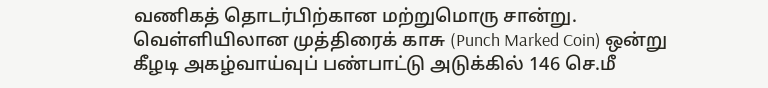வணிகத் தொடர்பிற்கான மற்றுமொரு சான்று. வெள்ளியிலான முத்திரைக் காசு (Punch Marked Coin) ஒன்று கீழடி அகழ்வாய்வுப் பண்பாட்டு அடுக்கில் 146 செ.மீ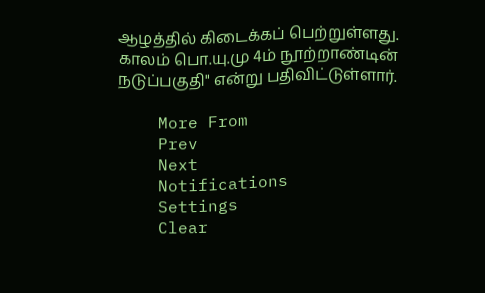ஆழத்தில் கிடைக்கப் பெற்றுள்ளது. காலம் பொ.யு.மு 4ம் நூற்றாண்டின் நடுப்பகுதி" என்று பதிவிட்டுள்ளார்.

    More From
    Prev
    Next
    Notifications
    Settings
    Clear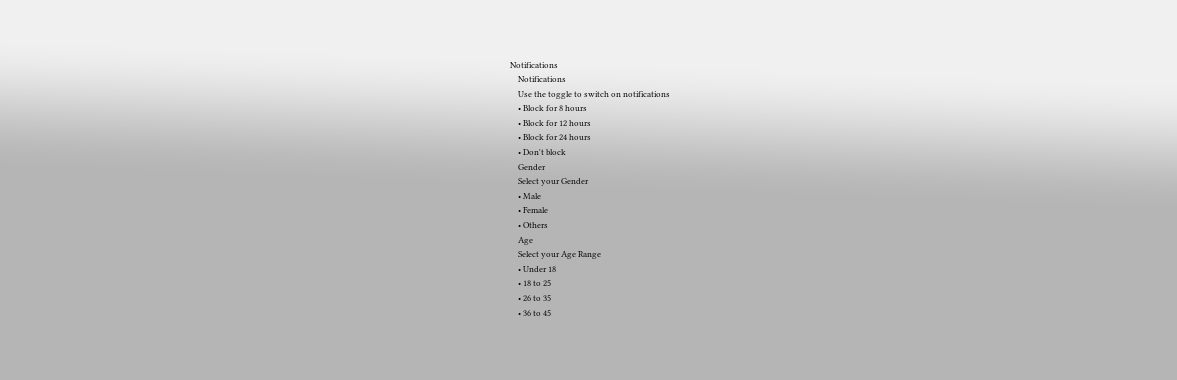Notifications
    Notifications
    Use the toggle to switch on notifications
    • Block for 8 hours
    • Block for 12 hours
    • Block for 24 hours
    • Don't block
    Gender
    Select your Gender
    • Male
    • Female
    • Others
    Age
    Select your Age Range
    • Under 18
    • 18 to 25
    • 26 to 35
    • 36 to 45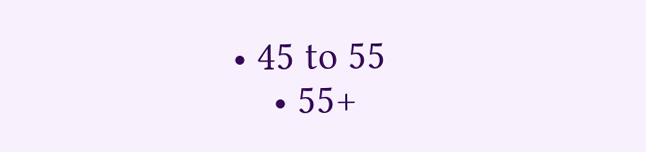• 45 to 55
    • 55+